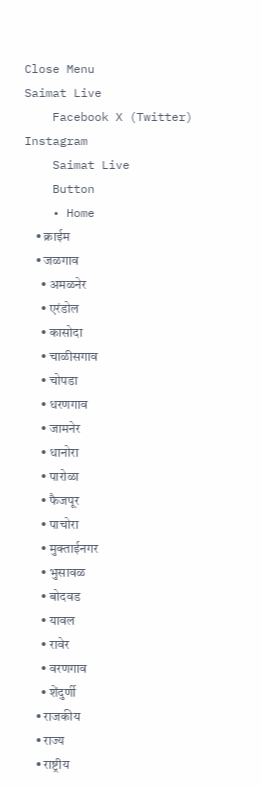Close Menu
Saimat Live
    Facebook X (Twitter) Instagram
    Saimat Live
    Button
    • Home
    • क्राईम
    • जळगाव
      • अमळनेर
      • एरंडोल
      • कासोदा
      • चाळीसगाव
      • चोपडा
      • धरणगाव
      • जामनेर
      • धानोरा
      • पारोळा
      • फैजपूर
      • पाचोरा
      • मुक्ताईनगर
      • भुसावळ
      • बोदवड
      • यावल
      • रावेर
      • वरणगाव
      • शेंदुर्णी
    • राजकीय
    • राज्य
    • राष्ट्रीय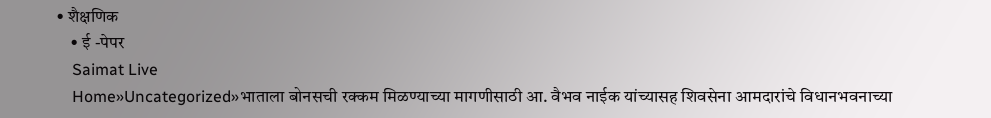• शैक्षणिक
    • ई -पेपर
    Saimat Live
    Home»Uncategorized»भाताला बोनसची रक्कम मिळण्याच्या मागणीसाठी आ. वैभव नाईक यांच्यासह शिवसेना आमदारांचे विधानभवनाच्या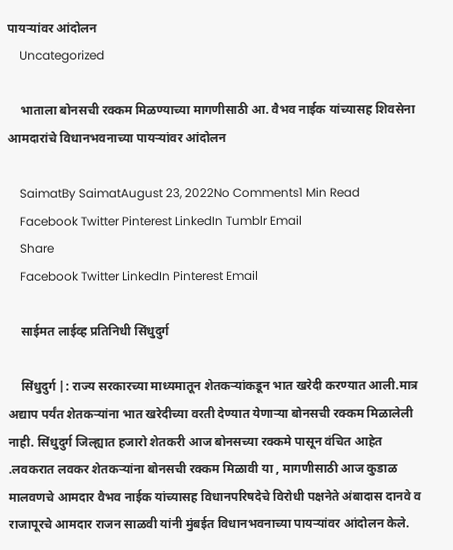पायऱ्यांवर आंदोलन
    Uncategorized

    भाताला बोनसची रक्कम मिळण्याच्या मागणीसाठी आ. वैभव नाईक यांच्यासह शिवसेना आमदारांचे विधानभवनाच्या पायऱ्यांवर आंदोलन

    SaimatBy SaimatAugust 23, 2022No Comments1 Min Read
    Facebook Twitter Pinterest LinkedIn Tumblr Email
    Share
    Facebook Twitter LinkedIn Pinterest Email

    साईमत लाईव्ह प्रतिनिधी सिंधुदुर्ग

    सिंधुदुर्ग |: राज्य सरकारच्या माध्यमातून शेतकऱ्यांकडून भात खरेदी करण्यात आली.मात्र अद्याप पर्यंत शेतकऱ्यांना भात खरेदीच्या वरती देण्यात येणाऱ्या बोनसची रक्कम मिळालेली नाही. सिंधुदुर्ग जिल्ह्यात हजारो शेतकरी आज बोनसच्या रक्कमे पासून वंचित आहेत .लवकरात लवकर शेतकऱ्यांना बोनसची रक्कम मिळावी या , मागणीसाठी आज कुडाळ मालवणचे आमदार वैभव नाईक यांच्यासह विधानपरिषदेचे विरोधी पक्षनेते अंबादास दानवे व राजापूरचे आमदार राजन साळवी यांनी मुंबईत विधानभवनाच्या पायऱ्यांवर आंदोलन केले.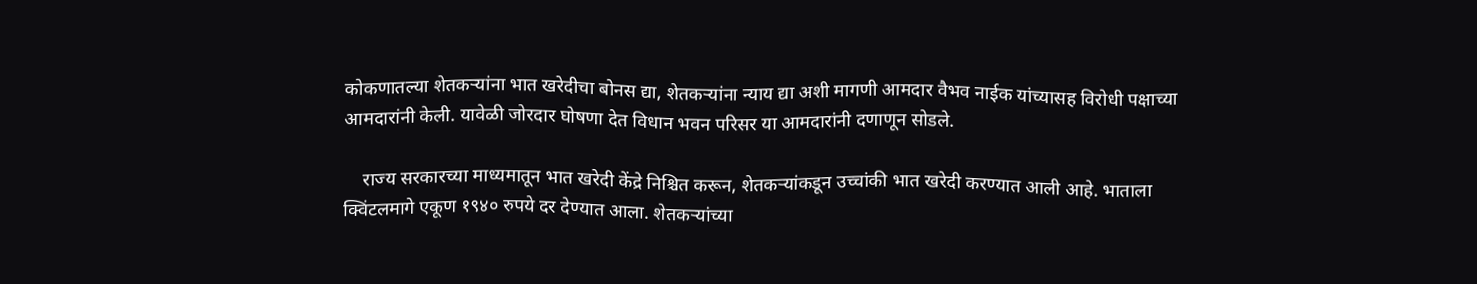कोकणातल्या शेतकऱ्यांना भात खरेदीचा बोनस द्या, शेतकऱ्यांना न्याय द्या अशी मागणी आमदार वैभव नाईक यांच्यासह विरोधी पक्षाच्या आमदारांनी केली. यावेळी जोरदार घोषणा देत विधान भवन परिसर या आमदारांनी दणाणून सोडले.

    राज्य सरकारच्या माध्यमातून भात खरेदी केंद्रे निश्चित करून, शेतकऱ्यांकडून उच्चांकी भात खरेदी करण्यात आली आहे. भाताला क्विंटलमागे एकूण १९४० रुपये दर देण्यात आला. शेतकऱ्यांच्या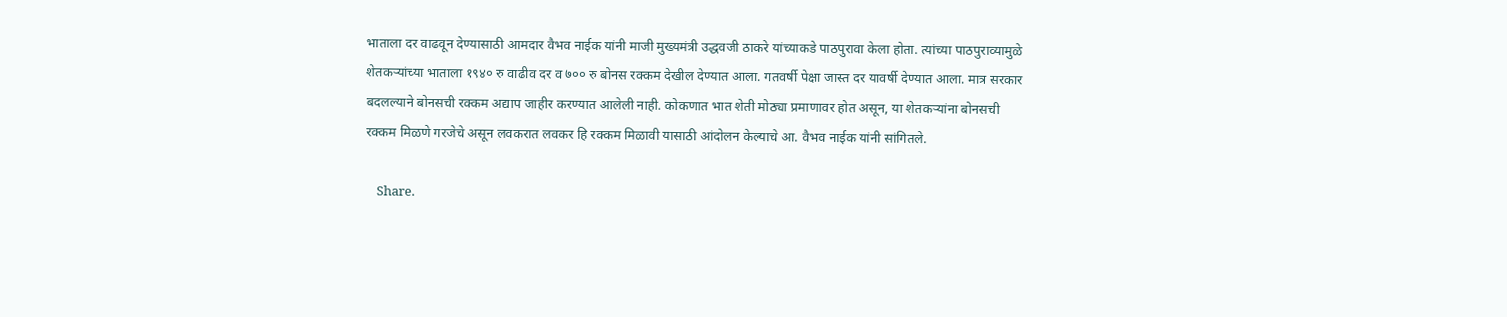भाताला दर वाढवून देण्यासाठी आमदार वैभव नाईक यांनी माजी मुख्यमंत्री उद्धवजी ठाकरे यांच्याकडे पाठपुरावा केला होता. त्यांच्या पाठपुराव्यामुळे शेतकऱ्यांच्या भाताला १९४० रु वाढीव दर व ७०० रु बोनस रक्कम देखील देण्यात आला. गतवर्षी पेक्षा जास्त दर यावर्षी देण्यात आला. मात्र सरकार बदलल्याने बोनसची रक्कम अद्याप जाहीर करण्यात आलेली नाही. कोकणात भात शेती मोठ्या प्रमाणावर होत असून, या शेतकऱ्यांना बोनसची रक्कम मिळणे गरजेचे असून लवकरात लवकर हि रक्कम मिळावी यासाठी आंदोलन केल्याचे आ. वैभव नाईक यांनी सांगितले.

    Share.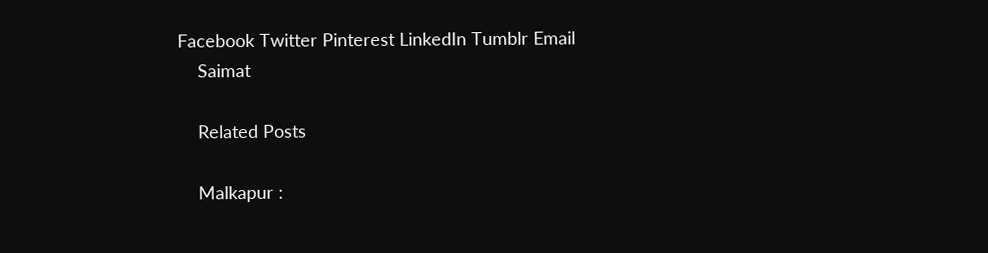Facebook Twitter Pinterest LinkedIn Tumblr Email
    Saimat

    Related Posts

    Malkapur :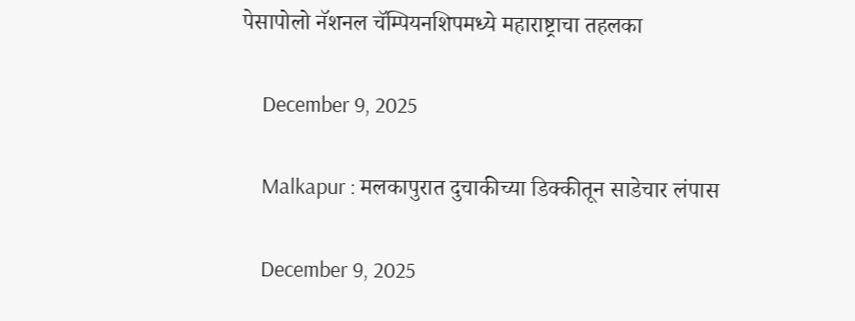पेसापोलो नॅशनल चॅम्पियनशिपमध्ये महाराष्ट्राचा तहलका

    December 9, 2025

    Malkapur : मलकापुरात दुचाकीच्या डिक्कीतून साडेचार लंपास

    December 9, 2025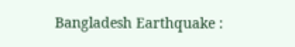Bangladesh Earthquake :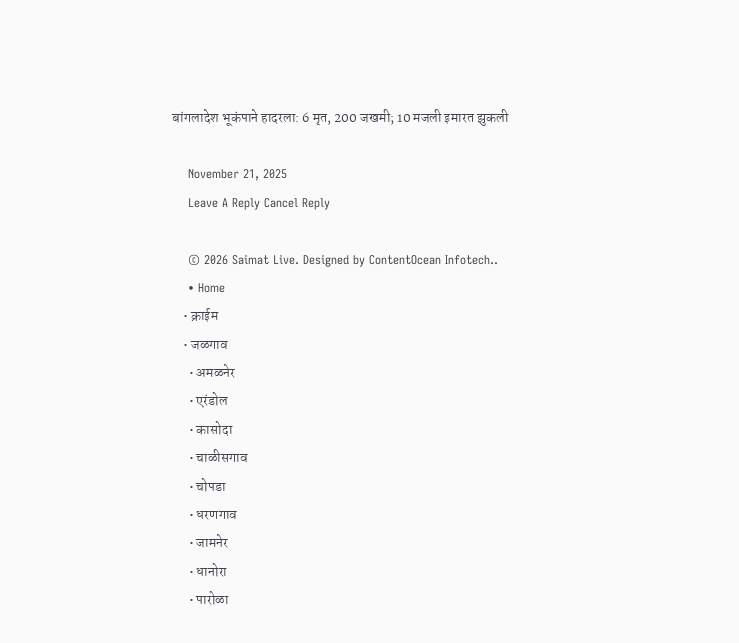बांगलादेश भूकंपाने हादरला: 6 मृत, 200 जखमी; 10 मजली इमारत झुकली

    November 21, 2025
    Leave A Reply Cancel Reply

    © 2026 Saimat Live. Designed by ContentOcean Infotech..
    • Home
    • क्राईम
    • जळगाव
      • अमळनेर
      • एरंडोल
      • कासोदा
      • चाळीसगाव
      • चोपडा
      • धरणगाव
      • जामनेर
      • धानोरा
      • पारोळा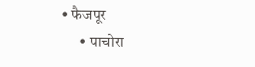• फैजपूर
      • पाचोरा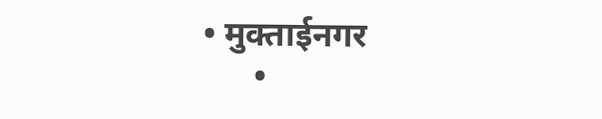• मुक्ताईनगर
      •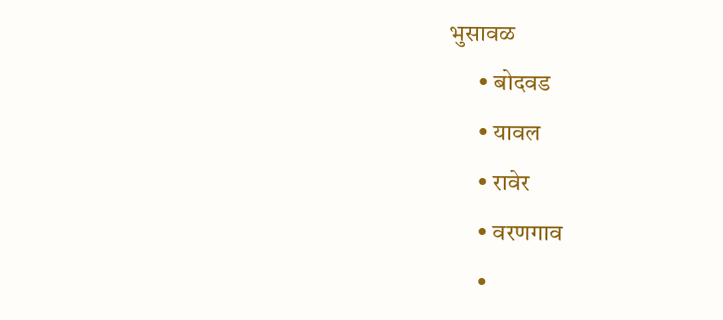भुसावळ
      • बोदवड
      • यावल
      • रावेर
      • वरणगाव
      •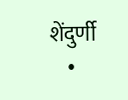शेंदुर्णी
    •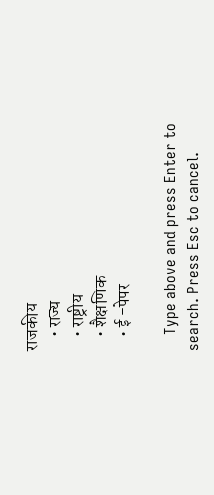राजकीय
    • राज्य
    • राष्ट्रीय
    • शैक्षणिक
    • ई -पेपर

    Type above and press Enter to search. Press Esc to cancel.